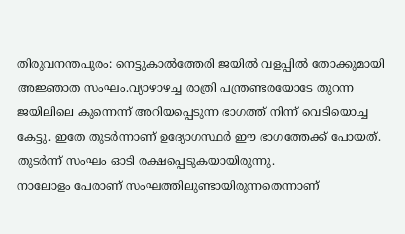തിരുവനന്തപുരം: നെട്ടുകാൽത്തേരി ജയിൽ വളപ്പിൽ തോക്കുമായി അജ്ഞാത സംഘം.വ്യാഴാഴച്ച രാത്രി പന്ത്രണ്ടരയോടേ തുറന്ന ജയിലിലെ കുന്നെന്ന് അറിയപ്പെടുന്ന ഭാഗത്ത് നിന്ന് വെടിയൊച്ച കേട്ടു. ഇതേ തുടർന്നാണ് ഉദ്യോഗസ്ഥർ ഈ ഭാഗത്തേക്ക് പോയത്. തുടർന്ന് സംഘം ഓടി രക്ഷപ്പെടുകയായിരുന്നു.
നാലോളം പേരാണ് സംഘത്തിലുണ്ടായിരുന്നതെന്നാണ്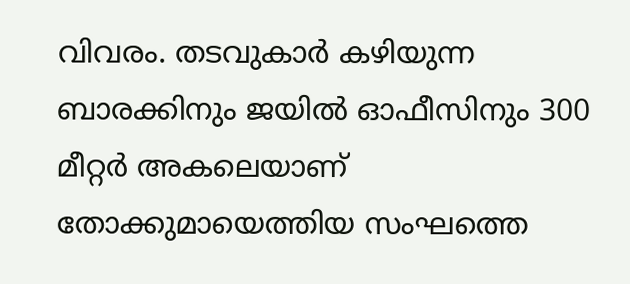വിവരം. തടവുകാർ കഴിയുന്ന ബാരക്കിനും ജയിൽ ഓഫീസിനും 300 മീറ്റർ അകലെയാണ് തോക്കുമായെത്തിയ സംഘത്തെ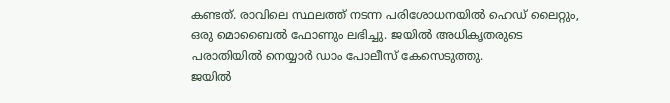കണ്ടത്. രാവിലെ സ്ഥലത്ത് നടന്ന പരിശോധനയിൽ ഹെഡ് ലൈറ്റും, ഒരു മൊബൈൽ ഫോണും ലഭിച്ചു. ജയിൽ അധികൃതരുടെ പരാതിയിൽ നെയ്യാർ ഡാം പോലീസ് കേസെടുത്തു.
ജയിൽ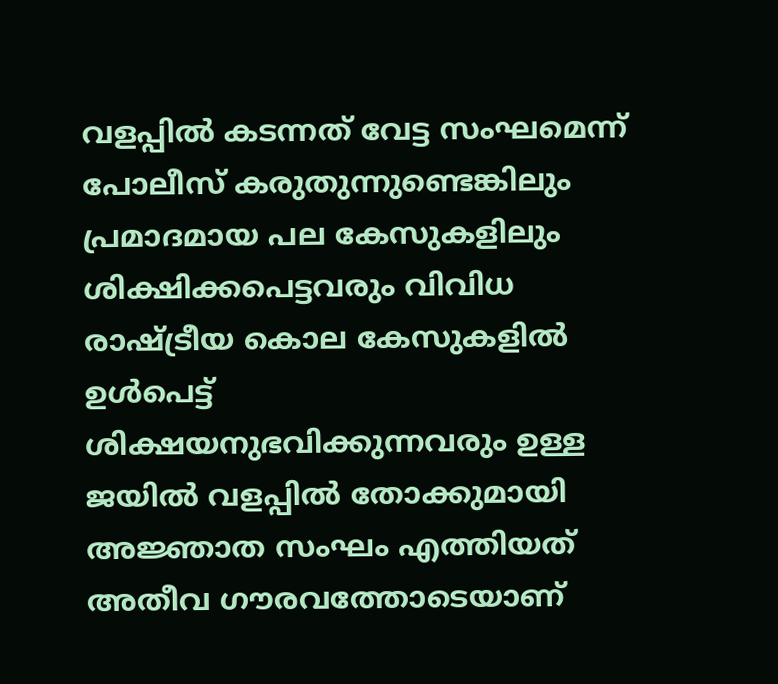വളപ്പിൽ കടന്നത് വേട്ട സംഘമെന്ന് പോലീസ് കരുതുന്നുണ്ടെങ്കിലും പ്രമാദമായ പല കേസുകളിലും ശിക്ഷിക്കപെട്ടവരും വിവിധ രാഷ്ട്രീയ കൊല കേസുകളിൽ ഉൾപെട്ട് ശിക്ഷയനുഭവിക്കുന്നവരും ഉള്ള ജയിൽ വളപ്പിൽ തോക്കുമായി അജ്ഞാത സംഘം എത്തിയത് അതീവ ഗൗരവത്തോടെയാണ്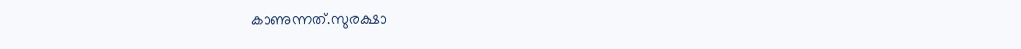കാണുന്നത്.സുരക്ഷാ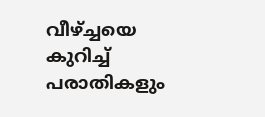വീഴ്ച്ചയെ കുറിച്ച് പരാതികളും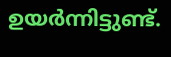ഉയർന്നിട്ടുണ്ട്.